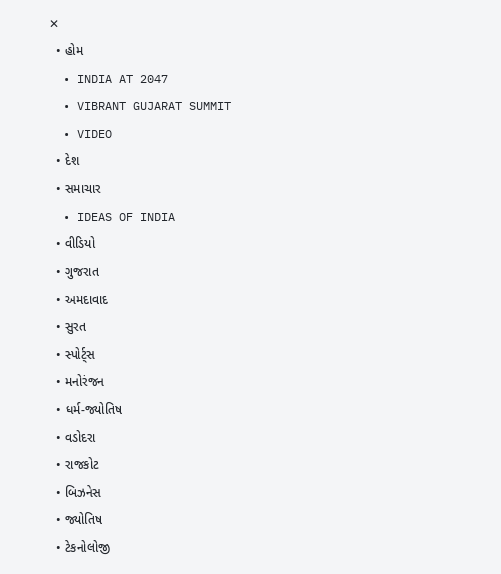✕
  • હોમ
  • INDIA AT 2047
  • VIBRANT GUJARAT SUMMIT
  • VIDEO
  • દેશ
  • સમાચાર
  • IDEAS OF INDIA
  • વીડિયો
  • ગુજરાત
  • અમદાવાદ
  • સુરત
  • સ્પોર્ટ્સ
  • મનોરંજન
  • ધર્મ-જ્યોતિષ
  • વડોદરા
  • રાજકોટ
  • બિઝનેસ
  • જ્યોતિષ
  • ટેકનોલોજી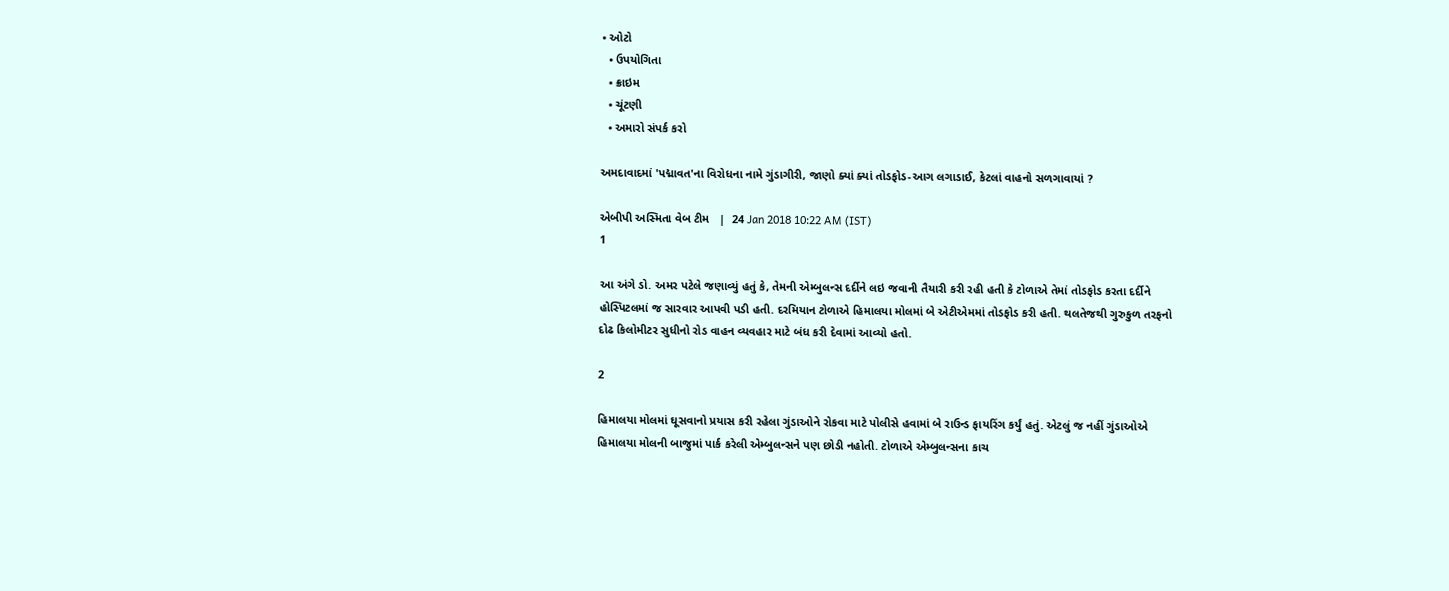• ઓટો
  • ઉપયોગિતા
  • ક્રાઇમ
  • ચૂંટણી
  • અમારો સંપર્ક કરો

અમદાવાદમાં 'પદ્માવત'ના વિરોધના નામે ગુંડાગીરી, જાણો ક્યાં ક્યાં તોડફોડ-આગ લગાડાઈ, કેટલાં વાહનો સળગાવાયાં ?

એબીપી અસ્મિતા વેબ ટીમ   |  24 Jan 2018 10:22 AM (IST)
1

આ અંગે ડો. અમર પટેલે જણાવ્યું હતું કે, તેમની એમ્બુલન્સ દર્દીને લઇ જવાની તૈયારી કરી રહી હતી કે ટોળાએ તેમાં તોડફોડ કરતા દર્દીને હોસ્પિટલમાં જ સારવાર આપવી પડી હતી. દરમિયાન ટોળાએ હિમાલયા મોલમાં બે એટીએમમાં તોડફોડ કરી હતી. થલતેજથી ગુરુકુળ તરફનો દોઢ કિલોમીટર સુધીનો રોડ વાહન વ્યવહાર માટે બંધ કરી દેવામાં આવ્યો હતો.

2

હિમાલયા મોલમાં ઘૂસવાનો પ્રયાસ કરી રહેલા ગુંડાઓને રોકવા માટે પોલીસે હવામાં બે રાઉન્ડ ફાયરિંગ કર્યું હતું. એટલું જ નહીં ગુંડાઓએ હિમાલયા મોલની બાજુમાં પાર્ક કરેલી એમ્બુલન્સને પણ છોડી નહોતી. ટોળાએ એમ્બુલન્સના કાચ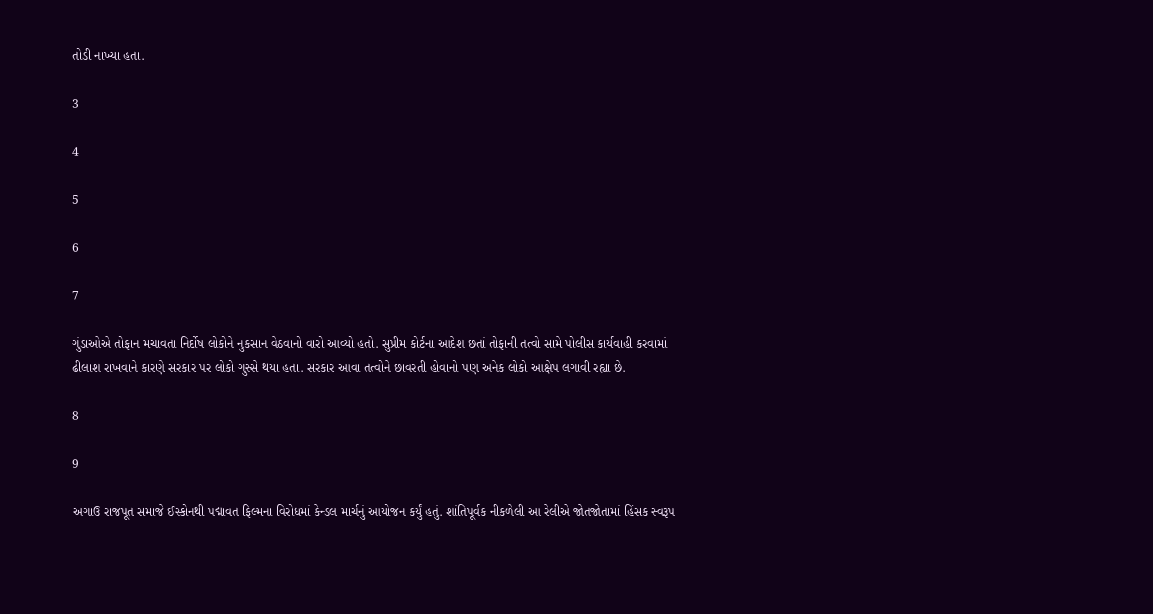તોડી નાખ્યા હતા.

3

4

5

6

7

ગુંડાઓએ તોફાન મચાવતા નિર્દોષ લોકોને નુકસાન વેઠવાનો વારો આવ્યો હતો. સુપ્રીમ કોર્ટના આદેશ છતાં તોફાની તત્વો સામે પોલીસ કાર્યવાહી કરવામાં ઢીલાશ રાખવાને કારણે સરકાર પર લોકો ગુસ્સે થયા હતા. સરકાર આવા તત્વોને છાવરતી હોવાનો પણ અનેક લોકો આક્ષેપ લગાવી રહ્યા છે.

8

9

અગાઉ રાજપૂત સમાજે ઈસ્કોનથી પદ્માવત ફિલ્મના વિરોધમાં કેન્ડલ માર્ચનું આયોજન કર્યું હતું. શાંતિપૂર્વક નીકળેલી આ રેલીએ જોતજોતામાં હિંસક સ્વરૂપ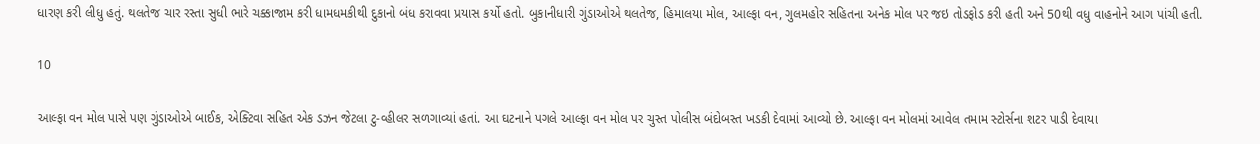ધારણ કરી લીધુ હતું. થલતેજ ચાર રસ્તા સુધી ભારે ચક્કાજામ કરી ધામધમકીથી દુકાનો બંધ કરાવવા પ્રયાસ કર્યો હતો. બુકાનીધારી ગુંડાઓએ થલતેજ, હિમાલયા મોલ, આલ્ફા વન, ગુલમહોર સહિતના અનેક મોલ પર જઇ તોડફોડ કરી હતી અને 50થી વધુ વાહનોને આગ પાંચી હતી.

10

આલ્ફા વન મોલ પાસે પણ ગુંડાઓએ બાઈક, એક્ટિવા સહિત એક ડઝન જેટલા ટુ-વ્હીલર સળગાવ્યાં હતાં. આ ઘટનાને પગલે આલ્ફા વન મોલ પર ચુસ્ત પોલીસ બંદોબસ્ત ખડકી દેવામાં આવ્યો છે. આલ્ફા વન મોલમાં આવેલ તમામ સ્ટોર્સના શટર પાડી દેવાયા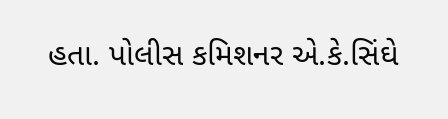હતા. પોલીસ કમિશનર એ.કે.સિંઘે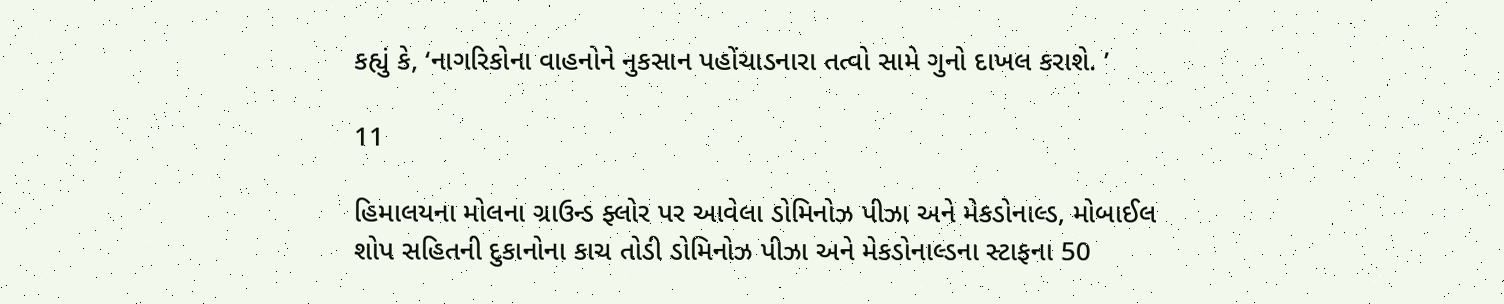કહ્યું કે, ‘નાગરિકોના વાહનોને નુકસાન પહોંચાડનારા તત્વો સામે ગુનો દાખલ કરાશે. ’

11

હિમાલયના મોલના ગ્રાઉન્ડ ફ્લોર પર આવેલા ડોમિનોઝ પીઝા અને મેકડોનાલ્ડ, મોબાઈલ શોપ સહિતની દુકાનોના કાચ તોડી ડોમિનોઝ પીઝા અને મેકડોનાલ્ડના સ્ટાફના 50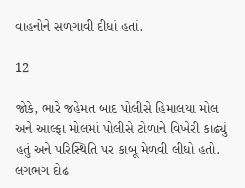વાહનોને સળગાવી દીધાં હતાં.

12

જોકે, ભારે જહેમત બાદ પોલીસે હિમાલયા મોલ અને આલ્ફા મોલમાં પોલીસે ટોળાને વિખેરી કાઢ્યું હતું અને પરિસ્થિતિ પર કાબૂ મેળવી લીધો હતો. લગભગ દોઢ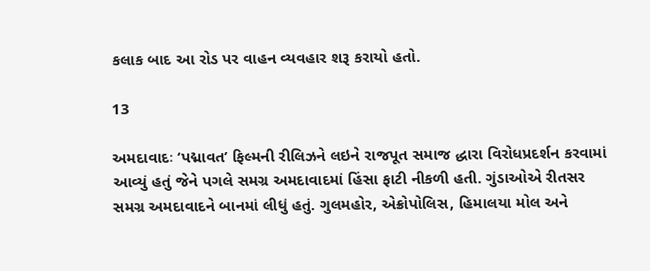કલાક બાદ આ રોડ પર વાહન વ્યવહાર શરૂ કરાયો હતો.

13

અમદાવાદઃ ‘પદ્માવત’ ફિલ્મની રીલિઝને લઇને રાજપૂત સમાજ દ્ધારા વિરોધપ્રદર્શન કરવામાં આવ્યું હતું જેને પગલે સમગ્ર અમદાવાદમાં હિંસા ફાટી નીકળી હતી. ગુંડાઓએ રીતસર સમગ્ર અમદાવાદને બાનમાં લીધું હતું. ગુલમહોર, એક્રોપોલિસ, હિમાલયા મોલ અને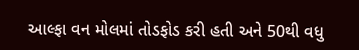આલ્ફા વન મોલમાં તોડફોડ કરી હતી અને 50થી વધુ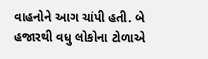વાહનોને આગ ચાંપી હતી. બે હજારથી વધુ લોકોના ટોળાએ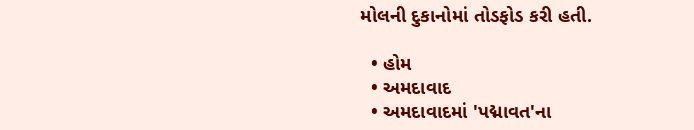મોલની દુકાનોમાં તોડફોડ કરી હતી.

  • હોમ
  • અમદાવાદ
  • અમદાવાદમાં 'પદ્માવત'ના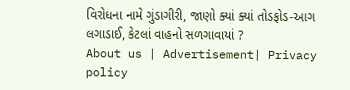વિરોધના નામે ગુંડાગીરી, જાણો ક્યાં ક્યાં તોડફોડ-આગ લગાડાઈ, કેટલાં વાહનો સળગાવાયાં ?
About us | Advertisement| Privacy policy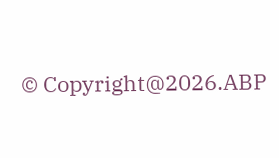© Copyright@2026.ABP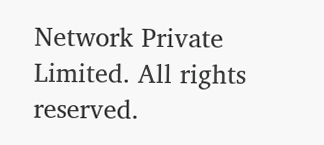Network Private Limited. All rights reserved.